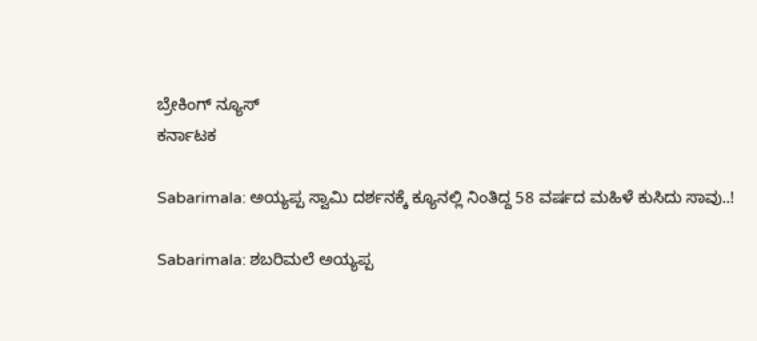ಬ್ರೇಕಿಂಗ್ ನ್ಯೂಸ್
ಕರ್ನಾಟಕ

Sabarimala: ಅಯ್ಯಪ್ಪ ಸ್ವಾಮಿ ದರ್ಶನಕ್ಕೆ ಕ್ಯೂನಲ್ಲಿ ನಿಂತಿದ್ದ 58 ವರ್ಷದ ಮಹಿಳೆ ಕುಸಿದು ಸಾವು..!

Sabarimala: ಶಬರಿಮಲೆ ಅಯ್ಯಪ್ಪ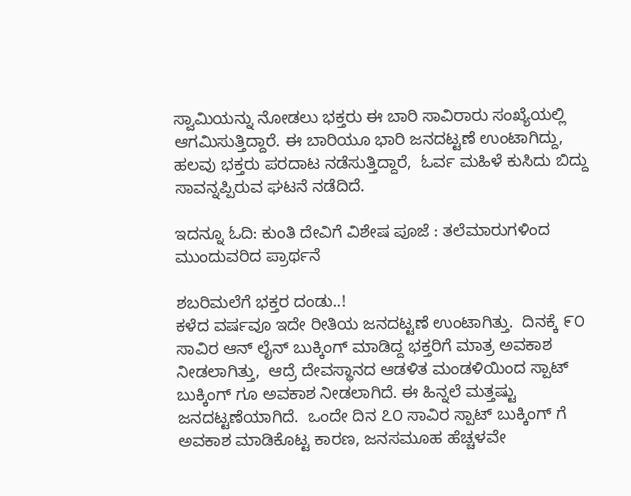ಸ್ವಾಮಿಯನ್ನು ನೋಡಲು ಭಕ್ತರು ಈ ಬಾರಿ ಸಾವಿರಾರು ಸಂಖ್ಯೆಯಲ್ಲಿ ಆಗಮಿಸುತ್ತಿದ್ದಾರೆ. ಈ ಬಾರಿಯೂ ಭಾರಿ ಜನದಟ್ಟಣೆ ಉಂಟಾಗಿದ್ದು,  ಹಲವು ಭಕ್ತರು ಪರದಾಟ ನಡೆಸುತ್ತಿದ್ದಾರೆ,  ಓರ್ವ ಮಹಿಳೆ ಕುಸಿದು ಬಿದ್ದು ಸಾವನ್ನಪ್ಪಿರುವ ಘಟನೆ ನಡೆದಿದೆ.

ಇದನ್ನೂ ಓದಿ: ಕುಂತಿ ದೇವಿಗೆ ವಿಶೇಷ ಪೂಜೆ : ತಲೆಮಾರುಗಳಿಂದ ಮುಂದುವರಿದ ಪ್ರಾರ್ಥನೆ

ಶಬರಿಮಲೆಗೆ ಭಕ್ತರ ದಂಡು..!
ಕಳೆದ ವರ್ಷವೂ ಇದೇ ರೀತಿಯ ಜನದಟ್ಟಣೆ ಉಂಟಾಗಿತ್ತು.  ದಿನಕ್ಕೆ ೯೦ ಸಾವಿರ ಆನ್ ಲೈನ್ ಬುಕ್ಕಿಂಗ್ ಮಾಡಿದ್ದ ಭಕ್ತರಿಗೆ ಮಾತ್ರ ಅವಕಾಶ ನೀಡಲಾಗಿತ್ತು,  ಆದ್ರೆ ದೇವಸ್ಥಾನದ ಆಡಳಿತ ಮಂಡಳಿಯಿಂದ ಸ್ಪಾಟ್ ಬುಕ್ಕಿಂಗ್ ಗೂ ಅವಕಾಶ ನೀಡಲಾಗಿದೆ. ಈ ಹಿನ್ನಲೆ ಮತ್ತಷ್ಟು ಜನದಟ್ಟಣೆಯಾಗಿದೆ.  ಒಂದೇ ದಿನ ೭೦ ಸಾವಿರ ಸ್ಪಾಟ್ ಬುಕ್ಕಿಂಗ್ ಗೆ ಅವಕಾಶ ಮಾಡಿಕೊಟ್ಟ ಕಾರಣ, ಜನಸಮೂಹ ಹೆಚ್ಚಳವೇ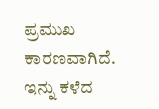ಪ್ರಮುಖ ಕಾರಣವಾಗಿದೆ.  ಇನ್ನು ಕಳೆದ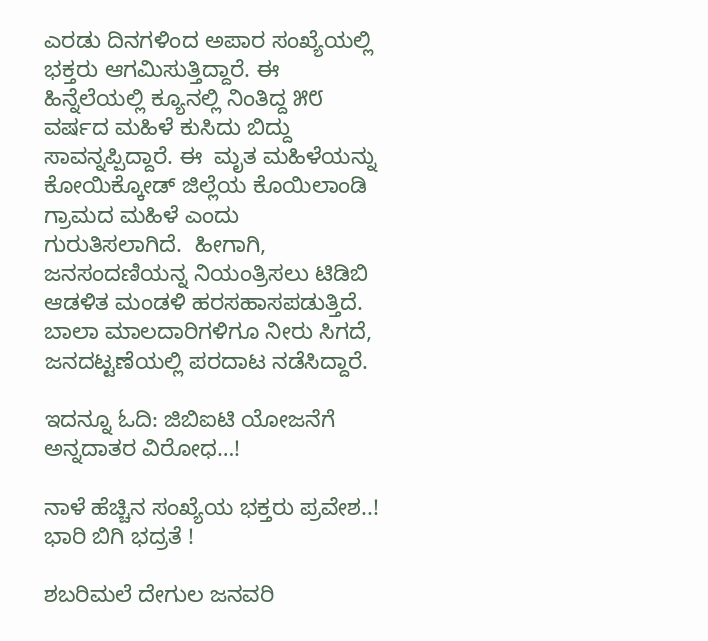ಎರಡು ದಿನಗಳಿಂದ ಅಪಾರ ಸಂಖ್ಯೆಯಲ್ಲಿ ಭಕ್ತರು ಆಗಮಿಸುತ್ತಿದ್ದಾರೆ. ಈ ಹಿನ್ನೆಲೆಯಲ್ಲಿ ಕ್ಯೂನಲ್ಲಿ ನಿಂತಿದ್ದ ೫೮ ವರ್ಷದ ಮಹಿಳೆ ಕುಸಿದು ಬಿದ್ದು ಸಾವನ್ನಪ್ಪಿದ್ದಾರೆ. ಈ  ಮೃತ ಮಹಿಳೆಯನ್ನು ಕೋಯಿಕ್ಕೋಡ್ ಜಿಲ್ಲೆಯ ಕೊಯಿಲಾಂಡಿ ಗ್ರಾಮದ ಮಹಿಳೆ ಎಂದು ಗುರುತಿಸಲಾಗಿದೆ.  ಹೀಗಾಗಿ, ಜನಸಂದಣಿಯನ್ನ ನಿಯಂತ್ರಿಸಲು ಟಿಡಿಬಿ ಆಡಳಿತ ಮಂಡಳಿ ಹರಸಹಾಸಪಡುತ್ತಿದೆ.  ಬಾಲಾ ಮಾಲದಾರಿಗಳಿಗೂ ನೀರು ಸಿಗದೆ, ಜನದಟ್ಟಣೆಯಲ್ಲಿ ಪರದಾಟ ನಡೆಸಿದ್ದಾರೆ.

ಇದನ್ನೂ ಓದಿ: ಜಿಬಿಐಟಿ ಯೋಜನೆಗೆ ಅನ್ನದಾತರ ವಿರೋಧ…!

ನಾಳೆ ಹೆಚ್ಚಿನ ಸಂಖ್ಯೆಯ ಭಕ್ತರು ಪ್ರವೇಶ..! ಭಾರಿ ಬಿಗಿ ಭದ್ರತೆ !

ಶಬರಿಮಲೆ ದೇಗುಲ ಜನವರಿ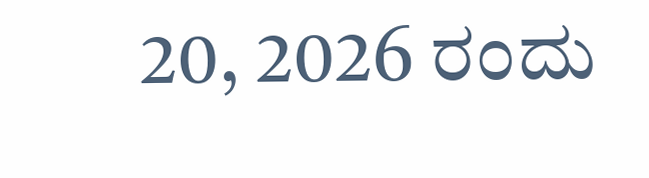20, 2026 ರಂದು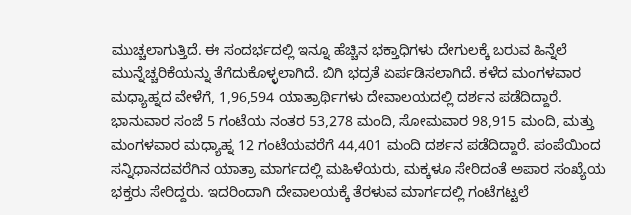ಮುಚ್ಚಲಾಗುತ್ತಿದೆ. ಈ ಸಂದರ್ಭದಲ್ಲಿ ಇನ್ನೂ ಹೆಚ್ಚಿನ ಭಕ್ತಾಧಿಗಳು ದೇಗುಲಕ್ಕೆ ಬರುವ ಹಿನ್ನೆಲೆ ಮುನ್ನೆಚ್ಚರಿಕೆಯನ್ನು ತೆಗೆದುಕೊಳ್ಳಲಾಗಿದೆ. ಬಿಗಿ ಭದ್ರತೆ ಏರ್ಪಡಿಸಲಾಗಿದೆ. ಕಳೆದ ಮಂಗಳವಾರ ಮಧ್ಯಾಹ್ನದ ವೇಳೆಗೆ, 1,96,594 ಯಾತ್ರಾರ್ಥಿಗಳು ದೇವಾಲಯದಲ್ಲಿ ದರ್ಶನ ಪಡೆದಿದ್ದಾರೆ. ಭಾನುವಾರ ಸಂಜೆ 5 ಗಂಟೆಯ ನಂತರ 53,278 ಮಂದಿ, ಸೋಮವಾರ 98,915 ಮಂದಿ, ಮತ್ತು ಮಂಗಳವಾರ ಮಧ್ಯಾಹ್ನ 12 ಗಂಟೆಯವರೆಗೆ 44,401 ಮಂದಿ ದರ್ಶನ ಪಡೆದಿದ್ದಾರೆ. ಪಂಪೆಯಿಂದ ಸನ್ನಿಧಾನದವರೆಗಿನ ಯಾತ್ರಾ ಮಾರ್ಗದಲ್ಲಿ ಮಹಿಳೆಯರು, ಮಕ್ಕಳೂ ಸೇರಿದಂತೆ ಅಪಾರ ಸಂಖ್ಯೆಯ ಭಕ್ತರು ಸೇರಿದ್ದರು. ಇದರಿಂದಾಗಿ ದೇವಾಲಯಕ್ಕೆ ತೆರಳುವ ಮಾರ್ಗದಲ್ಲಿ ಗಂಟೆಗಟ್ಟಲೆ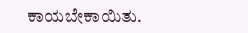ಕಾಯಬೇಕಾಯಿತು.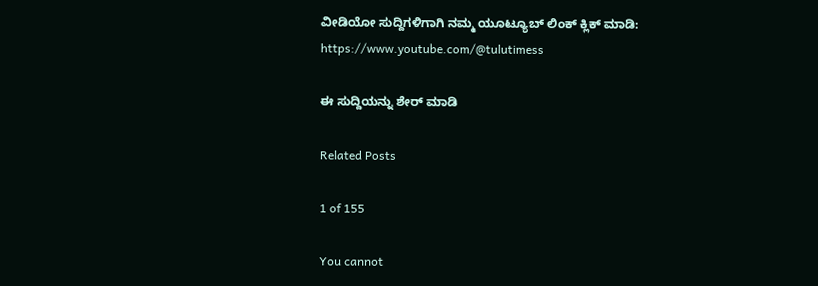ವೀಡಿಯೋ ಸುದ್ದಿಗಳಿಗಾಗಿ ನಮ್ಮ ಯೂಟ್ಯೂಬ್ ಲಿಂಕ್ ಕ್ಲಿಕ್ ಮಾಡಿ: https://www.youtube.com/@tulutimess

ಈ ಸುದ್ದಿಯನ್ನು ಶೇರ್ ಮಾಡಿ

Related Posts

1 of 155

You cannot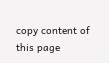copy content of this page